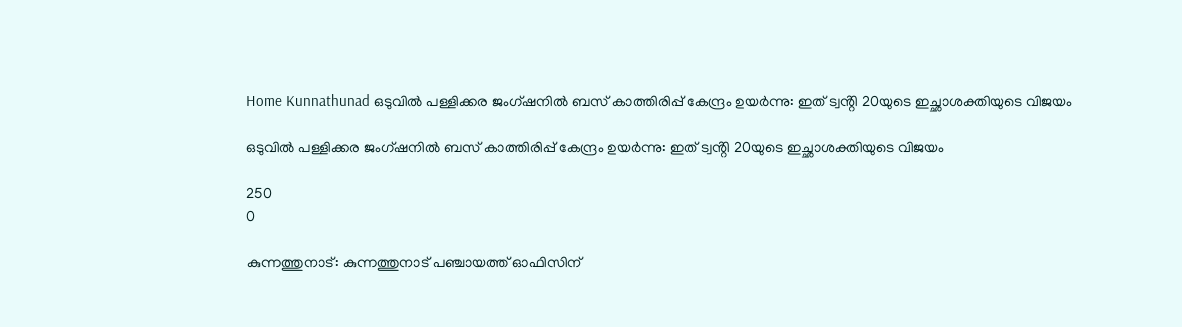Home Kunnathunad ഒടുവില്‍ പള്ളിക്കര ജംഗ്ഷനില്‍ ബസ് കാത്തിരിപ്പ് കേന്ദ്രം ഉയര്‍ന്നു: ഇത് ട്വൻ്റി 20യുടെ ഇച്ഛാശക്തിയുടെ വിജയം

ഒടുവില്‍ പള്ളിക്കര ജംഗ്ഷനില്‍ ബസ് കാത്തിരിപ്പ് കേന്ദ്രം ഉയര്‍ന്നു: ഇത് ട്വൻ്റി 20യുടെ ഇച്ഛാശക്തിയുടെ വിജയം

250
0

കുന്നത്തുനാട്: കുന്നത്തുനാട് പഞ്ചായത്ത് ഓഫിസിന്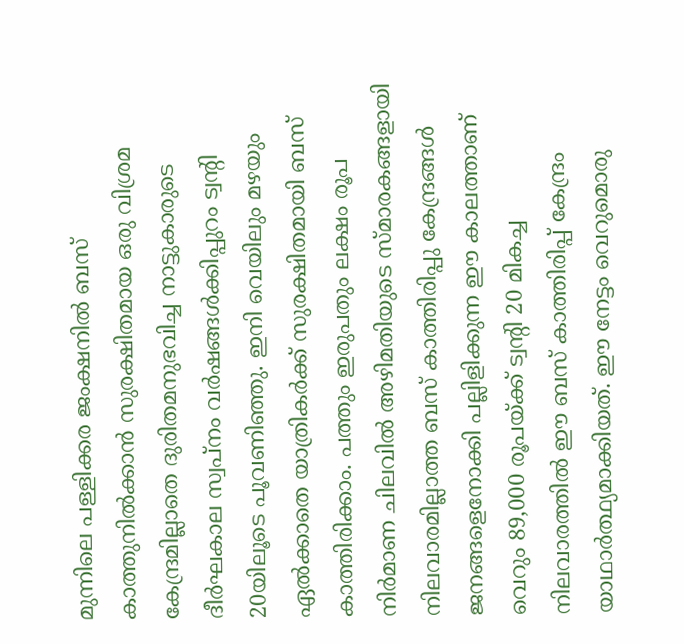മുന്നിലെ പള്ളിക്കര ജംക്ഷനില്‍ ബസ് കാത്തുനില്‍ക്കാന്‍ സുരക്ഷിതമായ ഒരു വിശ്രമ കേന്ദ്രമില്ലാതെ ദുരിതമനുഭവിച്ച നാട്ടുകാരുടെ ദീര്‍ഘകാല സ്വപ്‌നം വര്‍ഷങ്ങള്‍ക്കിപ്പുറം ട്വൻ്റി 20യിലൂടെ പൂവണിഞ്ഞു. ഇനി വെയിലും മഴയും ഏല്‍ക്കാതെ യാത്രികര്‍ക്ക് സുരക്ഷിതമായി ബസ് കാത്തിരിക്കാം. പത്തും ഇരുപതും ലക്ഷം രൂപ നിര്‍മാണ ചിലവില്‍ അഴിമതിയുടെ സ്മാരകങ്ങളായി നിലവാരമില്ലാത്ത ബസ് കാത്തിരിപ്പു കേന്ദ്രങ്ങള്‍ ജനങ്ങളെനോക്കി പല്ലിളിക്കുന്ന ഈ കാലത്താണ് വെറും 89,000 രൂപയ്ക്ക് ട്വൻ്റി 20 മികച്ച നിലവാരത്തില്‍ ഈ ബസ് കാത്തിരിപ്പ് കേന്ദ്രം യാഥാര്‍ത്ഥ്യമാക്കിയത്. ഈ നേട്ടം വെറുമൊരു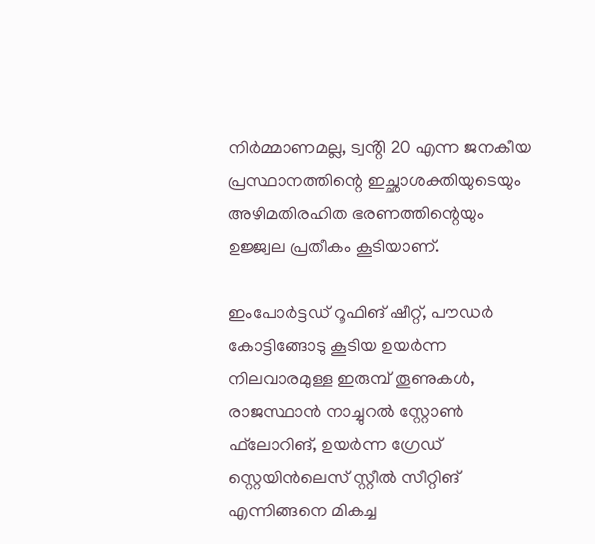നിര്‍മ്മാണമല്ല, ട്വൻ്റി 20 എന്ന ജനകീയ പ്രസ്ഥാനത്തിന്റെ ഇച്ഛാശക്തിയുടെയും അഴിമതിരഹിത ഭരണത്തിന്റെയും ഉജ്ജ്വല പ്രതീകം കൂടിയാണ്.

ഇംപോര്‍ട്ടഡ് റൂഫിങ് ഷീറ്റ്, പൗഡര്‍ കോട്ടിങ്ങോടു കൂടിയ ഉയര്‍ന്ന നിലവാരമുള്ള ഇരുമ്പ് തൂണുകള്‍, രാജസ്ഥാന്‍ നാച്ചുറല്‍ സ്റ്റോണ്‍ ഫ്‌ലോറിങ്, ഉയര്‍ന്ന ഗ്രേഡ് സ്റ്റെയിന്‍ലെസ് സ്റ്റീല്‍ സീറ്റിങ് എന്നിങ്ങനെ മികച്ച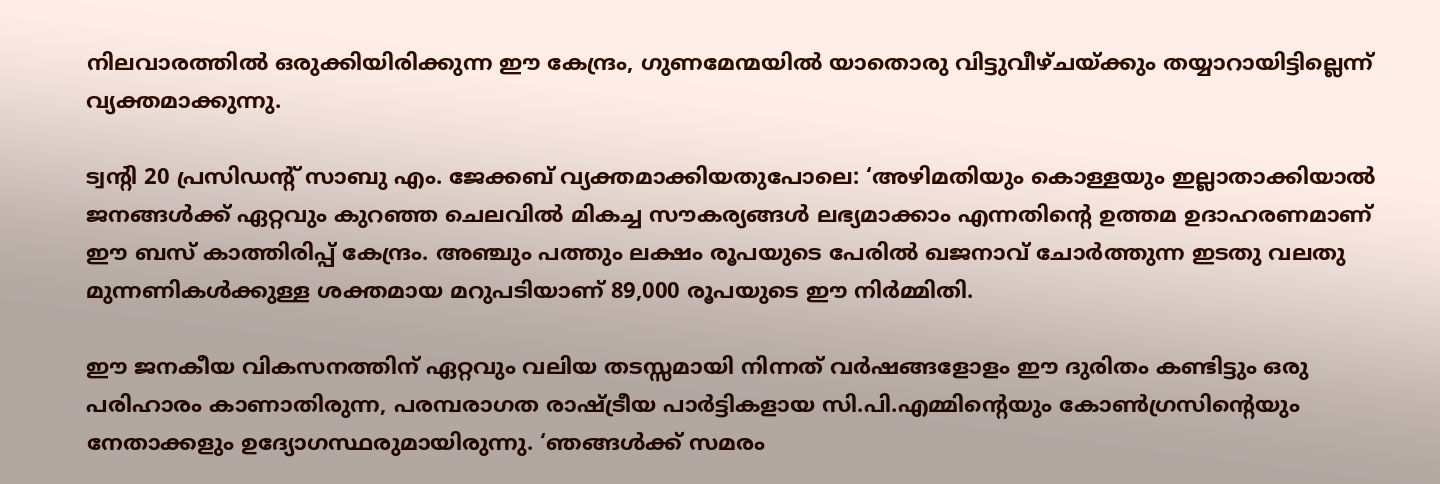നിലവാരത്തില്‍ ഒരുക്കിയിരിക്കുന്ന ഈ കേന്ദ്രം, ഗുണമേന്മയില്‍ യാതൊരു വിട്ടുവീഴ്ചയ്ക്കും തയ്യാറായിട്ടില്ലെന്ന് വ്യക്തമാക്കുന്നു.

ട്വൻ്റി 20 പ്രസിഡന്റ് സാബു എം. ജേക്കബ് വ്യക്തമാക്കിയതുപോലെ: ‘അഴിമതിയും കൊള്ളയും ഇല്ലാതാക്കിയാല്‍ ജനങ്ങള്‍ക്ക് ഏറ്റവും കുറഞ്ഞ ചെലവില്‍ മികച്ച സൗകര്യങ്ങള്‍ ലഭ്യമാക്കാം എന്നതിന്റെ ഉത്തമ ഉദാഹരണമാണ് ഈ ബസ് കാത്തിരിപ്പ് കേന്ദ്രം. അഞ്ചും പത്തും ലക്ഷം രൂപയുടെ പേരില്‍ ഖജനാവ് ചോര്‍ത്തുന്ന ഇടതു വലതു മുന്നണികള്‍ക്കുള്ള ശക്തമായ മറുപടിയാണ് 89,000 രൂപയുടെ ഈ നിര്‍മ്മിതി.

ഈ ജനകീയ വികസനത്തിന് ഏറ്റവും വലിയ തടസ്സമായി നിന്നത് വര്‍ഷങ്ങളോളം ഈ ദുരിതം കണ്ടിട്ടും ഒരു പരിഹാരം കാണാതിരുന്ന, പരമ്പരാഗത രാഷ്ട്രീയ പാര്‍ട്ടികളായ സി.പി.എമ്മിന്റെയും കോണ്‍ഗ്രസിന്റെയും നേതാക്കളും ഉദ്യോഗസ്ഥരുമായിരുന്നു. ‘ഞങ്ങള്‍ക്ക് സമരം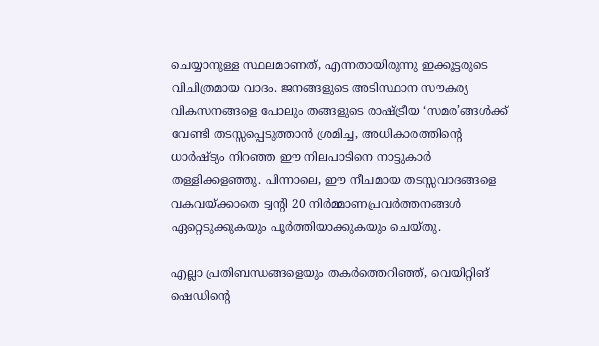ചെയ്യാനുള്ള സ്ഥലമാണത്, എന്നതായിരുന്നു ഇക്കൂട്ടരുടെ വിചിത്രമായ വാദം. ജനങ്ങളുടെ അടിസ്ഥാന സൗകര്യ വികസനങ്ങളെ പോലും തങ്ങളുടെ രാഷ്ട്രീയ ‘സമര’ങ്ങള്‍ക്ക് വേണ്ടി തടസ്സപ്പെടുത്താന്‍ ശ്രമിച്ച, അധികാരത്തിന്റെ ധാര്‍ഷ്ട്യം നിറഞ്ഞ ഈ നിലപാടിനെ നാട്ടുകാര്‍ തള്ളിക്കളഞ്ഞു. പിന്നാലെ, ഈ നീചമായ തടസ്സവാദങ്ങളെ വകവയ്ക്കാതെ ട്വൻ്റി 20 നിര്‍മ്മാണപ്രവര്‍ത്തനങ്ങള്‍ ഏറ്റെടുക്കുകയും പൂര്‍ത്തിയാക്കുകയും ചെയ്തു.

എല്ലാ പ്രതിബന്ധങ്ങളെയും തകര്‍ത്തെറിഞ്ഞ്, വെയിറ്റിങ് ഷെഡിന്റെ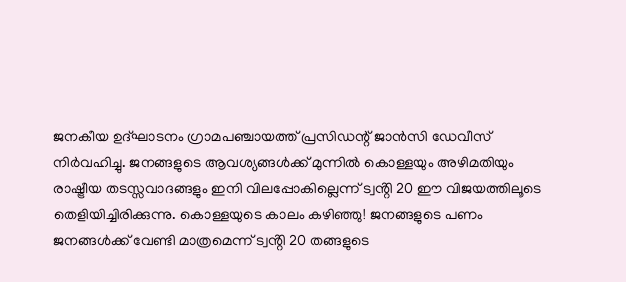ജനകീയ ഉദ്ഘാടനം ഗ്രാമപഞ്ചായത്ത് പ്രസിഡന്റ് ജാന്‍സി ഡേവീസ് നിര്‍വഹിച്ചു. ജനങ്ങളുടെ ആവശ്യങ്ങള്‍ക്ക് മുന്നില്‍ കൊള്ളയും അഴിമതിയും രാഷ്ട്രീയ തടസ്സവാദങ്ങളും ഇനി വിലപ്പോകില്ലെന്ന് ട്വൻ്റി 20 ഈ വിജയത്തിലൂടെ തെളിയിച്ചിരിക്കുന്നു. കൊള്ളയുടെ കാലം കഴിഞ്ഞു! ജനങ്ങളുടെ പണം ജനങ്ങള്‍ക്ക് വേണ്ടി മാത്രമെന്ന് ട്വൻ്റി 20 തങ്ങളുടെ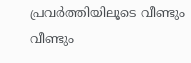പ്രവര്‍ത്തിയിലൂടെ വീണ്ടും വീണ്ടും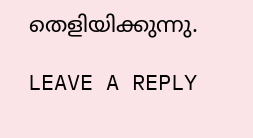തെളിയിക്കുന്നു.

LEAVE A REPLY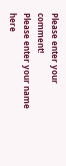Please enter your comment!
Please enter your name here